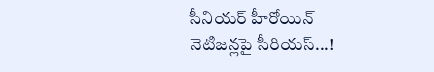సీనియర్ హీరోయిన్ నెటిజన్లపై సీరియస్...!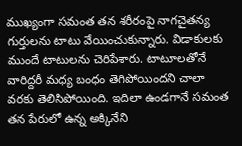ముఖ్యంగా సమంత తన శరీరంపై నాగచైతన్య గుర్తులను టాటు వేయించుకున్నారు. విడాకులకు ముందే టాటులను చెరిపేశారు. టాటూలతోనే వారిద్దరీ మధ్య బంధం తెగిపోయిందని చాలా వరకు తెలిసిపోయింది. ఇదిలా ఉండగానే సమంత తన పేరులో ఉన్న అక్కినేని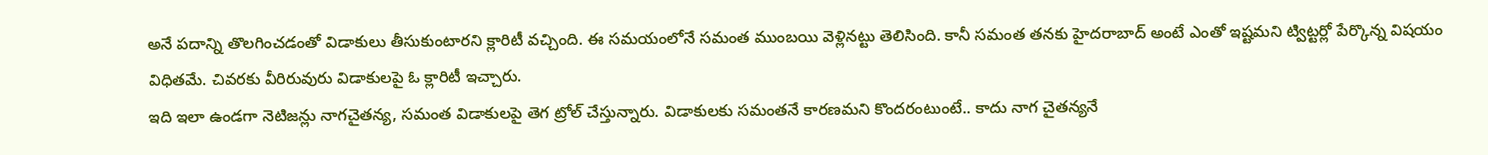అనే పదాన్ని తొలగించడంతో విడాకులు తీసుకుంటారని క్లారిటీ వచ్చింది. ఈ సమయంలోనే సమంత ముంబయి వెళ్లినట్టు తెలిసింది. కానీ సమంత తనకు హైదరాబాద్ అంటే ఎంతో ఇష్టమని ట్విట్టర్లో పేర్కొన్న విషయం విధితమే. చివరకు వీరిరువురు విడాకులపై ఓ క్లారిటీ ఇచ్చారు.
ఇది ఇలా ఉండగా నెటిజన్లు నాగచైతన్య, సమంత విడాకులపై తెగ ట్రోల్ చేస్తున్నారు. విడాకులకు సమంతనే కారణమని కొందరంటుంటే.. కాదు నాగ చైతన్యనే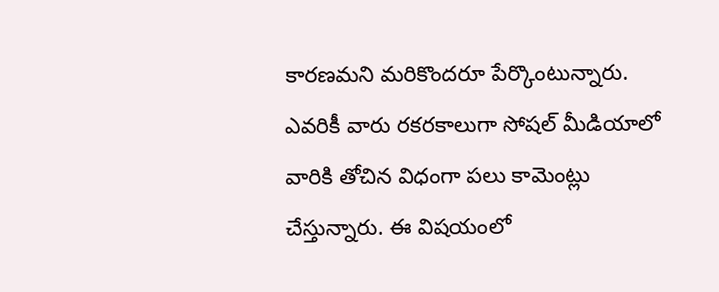కారణమని మరికొందరూ పేర్కొంటున్నారు. ఎవరికీ వారు రకరకాలుగా సోషల్ మీడియాలో వారికి తోచిన విధంగా పలు కామెంట్లు చేస్తున్నారు. ఈ విషయంలో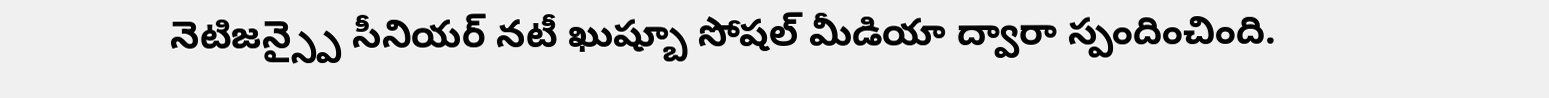నెటిజన్స్పై సీనియర్ నటీ ఖుష్బూ సోషల్ మీడియా ద్వారా స్పందించింది.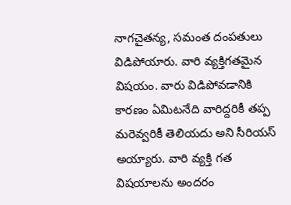నాగచైతన్య, సమంత దంపతులు విడిపోయారు. వారి వ్యక్తిగతమైన విషయం. వారు విడిపోవడానికి కారణం ఏమిటనేది వారిద్దరికీ తప్ప మరెవ్వరికీ తెలియదు అని సీరియస్ అయ్యారు. వారి వ్యక్తి గత విషయాలను అందరం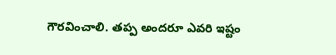గౌరవించాలి. తప్ప అందరూ ఎవరి ఇష్టం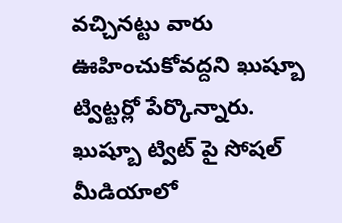వచ్చినట్టు వారు ఊహించుకోవద్దని ఖుష్బూ ట్విట్టర్లో పేర్కొన్నారు. ఖుష్బూ ట్విట్ పై సోషల్ మీడియాలో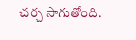చర్చ సాగుతోంది.